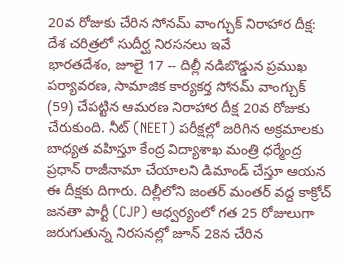20వ రోజుకు చేరిన సోనమ్ వాంగ్చుక్ నిరాహార దీక్ష: దేశ చరిత్రలో సుదీర్ఘ నిరసనలు ఇవే
భారతదేశం, జూలై 17 -- దిల్లీ నడిబొడ్డున ప్రముఖ పర్యావరణ, సామాజిక కార్యకర్త సోనమ్ వాంగ్చుక్ (59) చేపట్టిన ఆమరణ నిరాహార దీక్ష 20వ రోజుకు చేరుకుంది. నీట్ (NEET) పరీక్షల్లో జరిగిన అక్రమాలకు బాధ్యత వహిస్తూ కేంద్ర విద్యాశాఖ మంత్రి ధర్మేంద్ర ప్రధాన్ రాజీనామా చేయాలని డిమాండ్ చేస్తూ ఆయన ఈ దీక్షకు దిగారు. దిల్లీలోని జంతర్ మంతర్ వద్ద కాక్రోచ్ జనతా పార్టీ (CJP) ఆధ్వర్యంలో గత 25 రోజులుగా జరుగుతున్న నిరసనల్లో జూన్ 28న చేరిన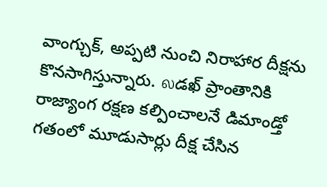వాంగ్చుక్, అప్పటి నుంచి నిరాహార దీక్షను కొనసాగిస్తున్నారు. லడఖ్ ప్రాంతానికి రాజ్యాంగ రక్షణ కల్పించాలనే డిమాండ్తో గతంలో మూడుసార్లు దీక్ష చేసిన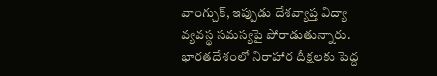వాంగ్చుక్, ఇప్పుడు దేశవ్యాప్త విద్యా వ్యవస్థ సమస్యపై పోరాడుతున్నారు.
భారతదేశంలో నిరాహార దీక్షలకు పెద్ద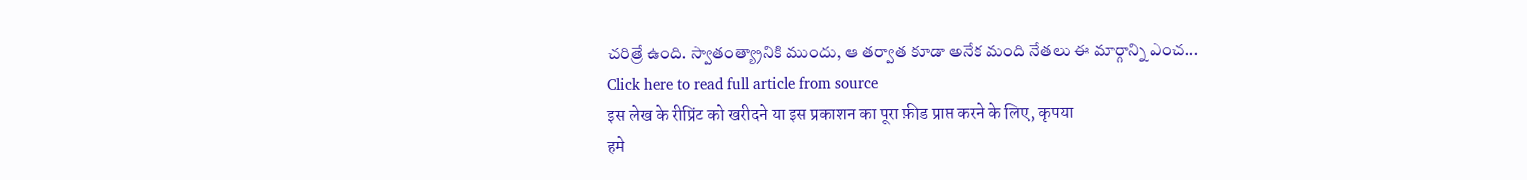చరిత్రే ఉంది. స్వాతంత్య్రానికి ముందు, ఆ తర్వాత కూడా అనేక మంది నేతలు ఈ మార్గాన్ని ఎంచ...
Click here to read full article from source
इस लेख के रीप्रिंट को खरीदने या इस प्रकाशन का पूरा फ़ीड प्राप्त करने के लिए, कृपया
हमे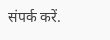संपर्क करें.